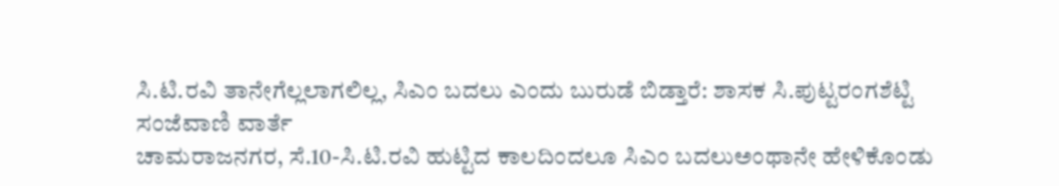ಸಿ.ಟಿ.ರವಿ ತಾನೇಗೆಲ್ಲಲಾಗಲಿಲ್ಲ, ಸಿಎಂ ಬದಲು ಎಂದು ಬುರುಡೆ ಬಿಡ್ತಾರೆ: ಶಾಸಕ ಸಿ.ಪುಟ್ಟರಂಗಶೆಟ್ಟಿ
ಸಂಜೆವಾಣಿ ವಾರ್ತೆ
ಚಾಮರಾಜನಗರ, ಸೆ.10-ಸಿ.ಟಿ.ರವಿ ಹುಟ್ಟಿದ ಕಾಲದಿಂದಲೂ ಸಿಎಂ ಬದಲುಅಂಥಾನೇ ಹೇಳಿಕೊಂಡು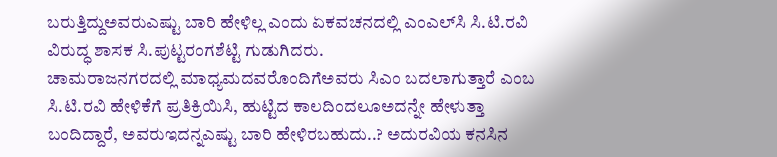ಬರುತ್ತಿದ್ದುಅವರುಎಷ್ಟು ಬಾರಿ ಹೇಳಿಲ್ಲ ಎಂದು ಏಕವಚನದಲ್ಲಿ ಎಂಎಲ್‍ಸಿ ಸಿ.ಟಿ.ರವಿ ವಿರುದ್ಧ ಶಾಸಕ ಸಿ.ಪುಟ್ಟರಂಗಶೆಟ್ಟಿ ಗುಡುಗಿದರು.
ಚಾಮರಾಜನಗರದಲ್ಲಿ ಮಾಧ್ಯಮದವರೊಂದಿಗೆಅವರು ಸಿಎಂ ಬದಲಾಗುತ್ತಾರೆ ಎಂಬ ಸಿ.ಟಿ.ರವಿ ಹೇಳಿಕೆಗೆ ಪ್ರತಿಕ್ರಿಯಿಸಿ, ಹುಟ್ಟಿದ ಕಾಲದಿಂದಲೂಅದನ್ನೇ ಹೇಳುತ್ತಾ ಬಂದಿದ್ದಾರೆ, ಅವರುಇದನ್ನಎಷ್ಟು ಬಾರಿ ಹೇಳಿರಬಹುದು..? ಅದುರವಿಯ ಕನಸಿನ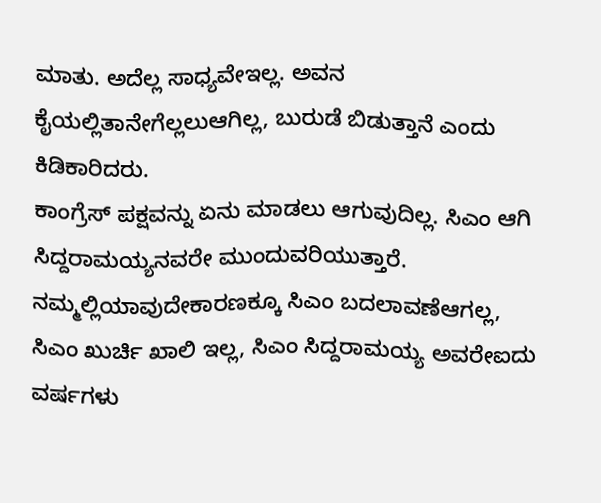ಮಾತು. ಅದೆಲ್ಲ ಸಾಧ್ಯವೇಇಲ್ಲ. ಅವನ ಕೈಯಲ್ಲಿತಾನೇಗೆಲ್ಲಲುಆಗಿಲ್ಲ, ಬುರುಡೆ ಬಿಡುತ್ತಾನೆ ಎಂದು ಕಿಡಿಕಾರಿದರು.
ಕಾಂಗ್ರೆಸ್ ಪಕ್ಷವನ್ನು ಏನು ಮಾಡಲು ಆಗುವುದಿಲ್ಲ. ಸಿಎಂ ಆಗಿ ಸಿದ್ದರಾಮಯ್ಯನವರೇ ಮುಂದುವರಿಯುತ್ತಾರೆ. ನಮ್ಮಲ್ಲಿಯಾವುದೇಕಾರಣಕ್ಕೂ ಸಿಎಂ ಬದಲಾವಣೆಆಗಲ್ಲ, ಸಿಎಂ ಖುರ್ಚಿ ಖಾಲಿ ಇಲ್ಲ, ಸಿಎಂ ಸಿದ್ದರಾಮಯ್ಯ ಅವರೇಐದು ವರ್ಷಗಳು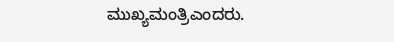ಮುಖ್ಯಮಂತ್ರಿಎಂದರು.